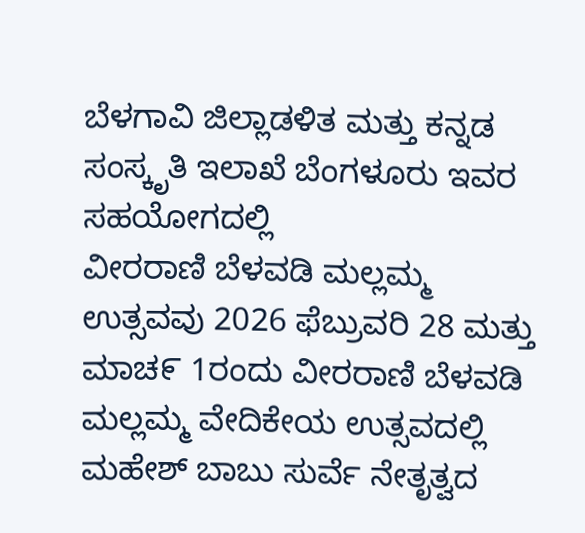ಬೆಳಗಾವಿ ಜಿಲ್ಲಾಡಳಿತ ಮತ್ತು ಕನ್ನಡ ಸಂಸ್ಕೃತಿ ಇಲಾಖೆ ಬೆಂಗಳೂರು ಇವರ ಸಹಯೋಗದಲ್ಲಿ
ವೀರರಾಣಿ ಬೆಳವಡಿ ಮಲ್ಲಮ್ಮ ಉತ್ಸವವು 2026 ಫೆಬ್ರುವರಿ 28 ಮತ್ತು ಮಾಚ೯ 1ರಂದು ವೀರರಾಣಿ ಬೆಳವಡಿ ಮಲ್ಲಮ್ಮ ವೇದಿಕೇಯ ಉತ್ಸವದಲ್ಲಿ ಮಹೇಶ್ ಬಾಬು ಸುರ್ವೆ ನೇತೃತ್ವದ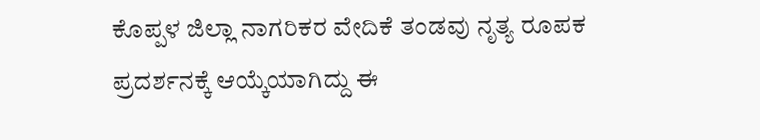ಕೊಪ್ಪಳ ಜಿಲ್ಲಾ ನಾಗರಿಕರ ವೇದಿಕೆ ತಂಡವು ನೃತ್ಯ ರೂಪಕ ಪ್ರದರ್ಶನಕ್ಕೆ ಆಯ್ಕೆಯಾಗಿದ್ದು ಈ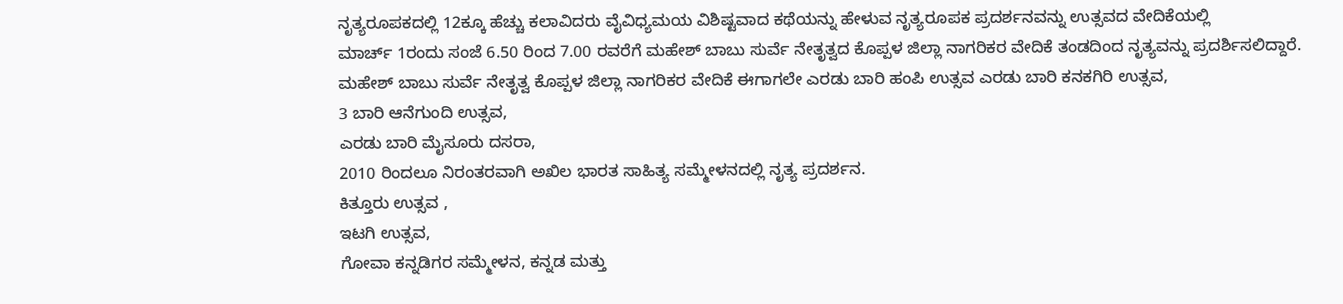ನೃತ್ಯರೂಪಕದಲ್ಲಿ 12ಕ್ಕೂ ಹೆಚ್ಚು ಕಲಾವಿದರು ವೈವಿಧ್ಯಮಯ ವಿಶಿಷ್ಟವಾದ ಕಥೆಯನ್ನು ಹೇಳುವ ನೃತ್ಯರೂಪಕ ಪ್ರದರ್ಶನವನ್ನು ಉತ್ಸವದ ವೇದಿಕೆಯಲ್ಲಿ
ಮಾರ್ಚ್ 1ರಂದು ಸಂಜೆ 6.50 ರಿಂದ 7.00 ರವರೆಗೆ ಮಹೇಶ್ ಬಾಬು ಸುರ್ವೆ ನೇತೃತ್ವದ ಕೊಪ್ಪಳ ಜಿಲ್ಲಾ ನಾಗರಿಕರ ವೇದಿಕೆ ತಂಡದಿಂದ ನೃತ್ಯವನ್ನು ಪ್ರದರ್ಶಿಸಲಿದ್ದಾರೆ.
ಮಹೇಶ್ ಬಾಬು ಸುರ್ವೆ ನೇತೃತ್ವ ಕೊಪ್ಪಳ ಜಿಲ್ಲಾ ನಾಗರಿಕರ ವೇದಿಕೆ ಈಗಾಗಲೇ ಎರಡು ಬಾರಿ ಹಂಪಿ ಉತ್ಸವ ಎರಡು ಬಾರಿ ಕನಕಗಿರಿ ಉತ್ಸವ,
3 ಬಾರಿ ಆನೆಗುಂದಿ ಉತ್ಸವ,
ಎರಡು ಬಾರಿ ಮೈಸೂರು ದಸರಾ,
2010 ರಿಂದಲೂ ನಿರಂತರವಾಗಿ ಅಖಿಲ ಭಾರತ ಸಾಹಿತ್ಯ ಸಮ್ಮೇಳನದಲ್ಲಿ ನೃತ್ಯ ಪ್ರದರ್ಶನ.
ಕಿತ್ತೂರು ಉತ್ಸವ ,
ಇಟಗಿ ಉತ್ಸವ,
ಗೋವಾ ಕನ್ನಡಿಗರ ಸಮ್ಮೇಳನ, ಕನ್ನಡ ಮತ್ತು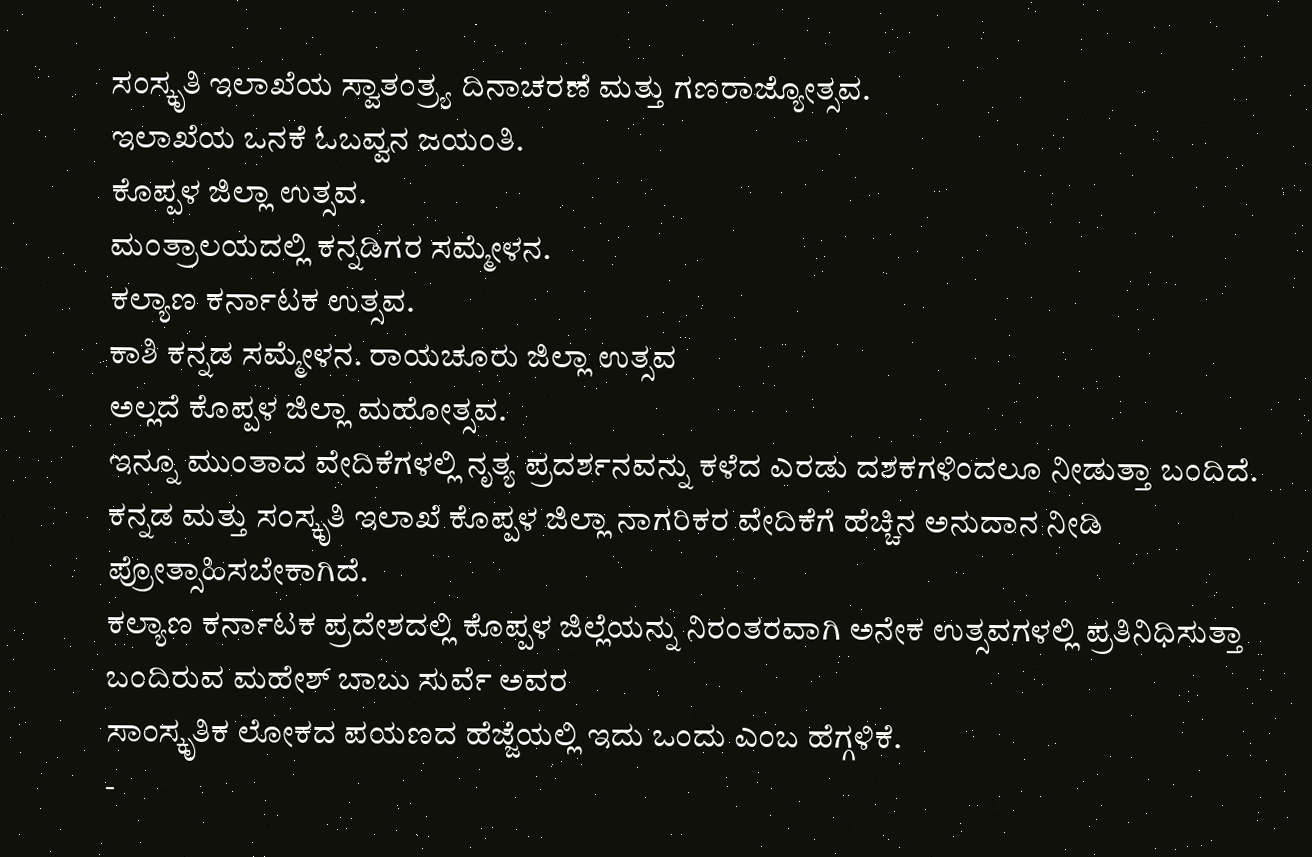ಸಂಸ್ಕೃತಿ ಇಲಾಖೆಯ ಸ್ವಾತಂತ್ರ್ಯ ದಿನಾಚರಣೆ ಮತ್ತು ಗಣರಾಜ್ಯೋತ್ಸವ.
ಇಲಾಖೆಯ ಒನಕೆ ಓಬವ್ವನ ಜಯಂತಿ.
ಕೊಪ್ಪಳ ಜಿಲ್ಲಾ ಉತ್ಸವ.
ಮಂತ್ರಾಲಯದಲ್ಲಿ ಕನ್ನಡಿಗರ ಸಮ್ಮೇಳನ.
ಕಲ್ಯಾಣ ಕರ್ನಾಟಕ ಉತ್ಸವ.
ಕಾಶಿ ಕನ್ನಡ ಸಮ್ಮೇಳನ. ರಾಯಚೂರು ಜಿಲ್ಲಾ ಉತ್ಸವ
ಅಲ್ಲದೆ ಕೊಪ್ಪಳ ಜಿಲ್ಲಾ ಮಹೋತ್ಸವ.
ಇನ್ನೂ ಮುಂತಾದ ವೇದಿಕೆಗಳಲ್ಲಿ ನೃತ್ಯ ಪ್ರದರ್ಶನವನ್ನು ಕಳೆದ ಎರಡು ದಶಕಗಳಿಂದಲೂ ನೀಡುತ್ತಾ ಬಂದಿದೆ.
ಕನ್ನಡ ಮತ್ತು ಸಂಸ್ಕೃತಿ ಇಲಾಖೆ ಕೊಪ್ಪಳ ಜಿಲ್ಲಾ ನಾಗರಿಕರ ವೇದಿಕೆಗೆ ಹೆಚ್ಚಿನ ಅನುದಾನ ನೀಡಿ ಪ್ರೋತ್ಸಾಹಿಸಬೇಕಾಗಿದೆ.
ಕಲ್ಯಾಣ ಕರ್ನಾಟಕ ಪ್ರದೇಶದಲ್ಲಿ ಕೊಪ್ಪಳ ಜಿಲ್ಲೆಯನ್ನು ನಿರಂತರವಾಗಿ ಅನೇಕ ಉತ್ಸವಗಳಲ್ಲಿ ಪ್ರತಿನಿಧಿಸುತ್ತಾ ಬಂದಿರುವ ಮಹೇಶ್ ಬಾಬು ಸುರ್ವೆ ಅವರ
ಸಾಂಸ್ಕೃತಿಕ ಲೋಕದ ಪಯಣದ ಹೆಜ್ಜೆಯಲ್ಲಿ ಇದು ಒಂದು ಎಂಬ ಹೆಗ್ಗಳಿಕೆ.
-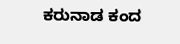ಕರುನಾಡ ಕಂದ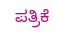ಪತ್ರಿಕೆ